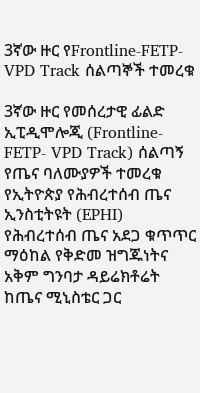3ኛው ዙር የFrontline-FETP- VPD Track ሰልጣኞች ተመረቁ

3ኛው ዙር የመሰረታዊ ፊልድ ኢፒዲሞሎጂ (Frontline-FETP- VPD Track) ሰልጣኝ የጤና ባለሙያዎች ተመረቁ
የኢትዮጵያ የሕብረተሰብ ጤና ኢንስቲትዩት (EPHI) የሕብረተሰብ ጤና አደጋ ቁጥጥር ማዕከል የቅድመ ዝግጁነትና አቅም ግንባታ ዳይሬክቶሬት ከጤና ሚኒስቴር ጋር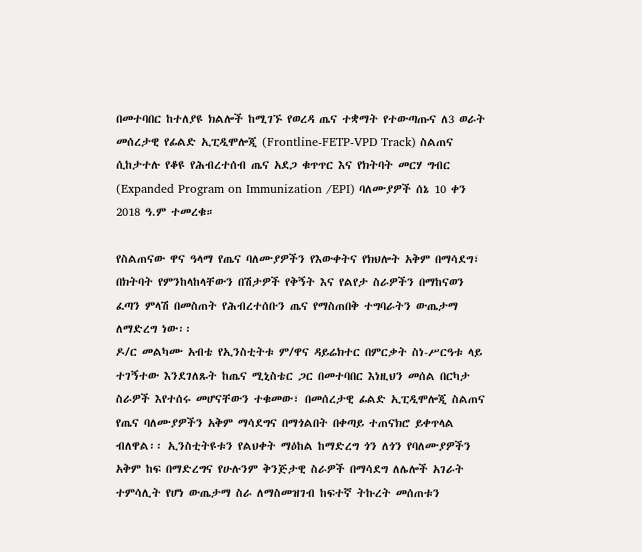በመተባበር ከተለያዩ ክልሎች ከሚገኙ የወረዳ ጤና ተቋማት የተውጣጡና ለ3 ወራት መሰረታዊ የፊልድ ኢፒዲሞሎጂ (Frontline-FETP-VPD Track) ስልጠና ሲከታተሉ የቆዩ የሕብረተሰብ ጤና አደጋ ቁጥጥር እና የክትባት መርሃ ግብር (Expanded Program on Immunization /EPI) ባለሙያዎች ሰኔ 10 ቀን 2018 ዓ.ም ተመረቁ።

የስልጠናው ዋና ዓላማ የጤና ባለሙያዎችን የእውቀትና የክህሎት አቅም በማሳደግ፣ በክትባት የምንከላከላቸውን በሽታዎች የቅኝት እና የልየታ ስራዎችን በማከናወን ፈጣን ምላሽ በመስጠት የሕብረተሰቡን ጤና የማስጠበቅ ተግባራትን ውጤታማ ለማድረግ ነው፡፡
ዶ/ር መልካሙ አብቴ የኢንስቲትቱ ም/ዋና ዳይሬክተር በምርቃት ስነ-ሥርዓቱ ላይ ተገኝተው እንደገለጹት ከጤና ሚኒስቴር ጋር በመተባበር እነዚህን መሰል በርካታ ስራዎች እየተሰሩ መሆናቸውን ተቁመው፣ በመሰረታዊ ፊልድ ኢፒዲሞሎጂ ስልጠና የጤና ባለሙያዎችን አቅም ማሳደግና በማጎልበት በቀጣይ ተጠናክሮ ይቀጥላል ብለዋል፡፡ ኢንስቲትዩቱን የልህቀት ማዕከል ከማድረግ ጎን ለጎን የባለሙያዎችን አቅም ከፍ በማድረግና የሁሉንም ቅንጅታዊ ስራዎች በማሳደግ ለሌሎች አገራት ተምሳሊት የሆነ ውጤታማ ስራ ለማስመዝገብ ከፍተኛ ትኩረት መሰጠቱን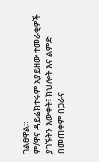ገልፀዋል።
ም/ዋና ዳይሬክተሩም አያይዘው ተመራቂዎች ያገኙትን እውቀት፣ ክህሎት እና ልምድ በመጠቀም በጋራና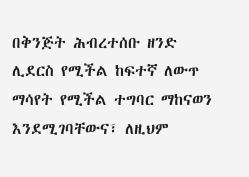በቅንጅት ሕብረተሰቡ ዘንድ ሊደርስ የሚችል ከፍተኛ ለውጥ ማሳየት የሚችል ተግባር ማከናወን እንደሚገባቸውና፣ ለዚህም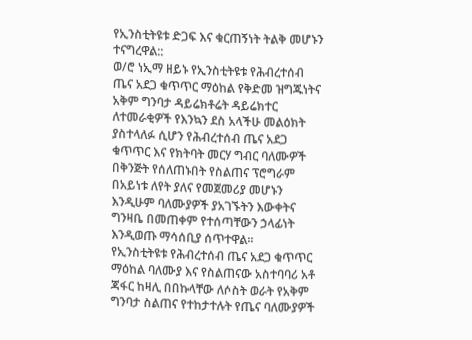የኢንስቲትዩቱ ድጋፍ እና ቁርጠኝነት ትልቅ መሆኑን ተናግረዋል::
ወ/ሮ ነኢማ ዘይኑ የኢንስቲትዩቱ የሕብረተሰብ ጤና አደጋ ቁጥጥር ማዕከል የቅድመ ዝግጁነትና አቅም ግንባታ ዳይሬክቶሬት ዳይሬክተር ለተመራቂዎች የእንኳን ደስ አላችሁ መልዕክት ያስተላለፉ ሲሆን የሕብረተሰብ ጤና አደጋ ቁጥጥር እና የክትባት መርሃ ግብር ባለሙዎች በቅንጅት የሰለጠኑበት የስልጠና ፕሮግራም በአይነቱ ለየት ያለና የመጀመሪያ መሆኑን እንዲሁም ባለሙያዎች ያአገኙትን እውቀትና ግንዛቤ በመጠቀም የተሰጣቸውን ኃላፊነት እንዲወጡ ማሳሰቢያ ሰጥተዋል፡፡
የኢንስቲትዩቱ የሕብረተሰብ ጤና አደጋ ቁጥጥር ማዕከል ባለሙያ እና የስልጠናው አስተባባሪ አቶ ጃፋር ከዛሊ በበኩላቸው ለሶስት ወራት የአቅም ግንባታ ስልጠና የተከታተሉት የጤና ባለሙያዎች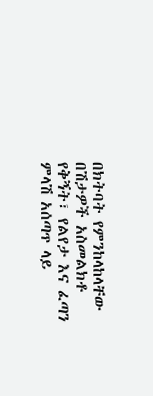በክትባት የምንከላከላቸው በሽታዎች አስመልክቶ የቅኝት፣ የልየታ እና ፈጣን ምላሽ አሰጣጥ ላይ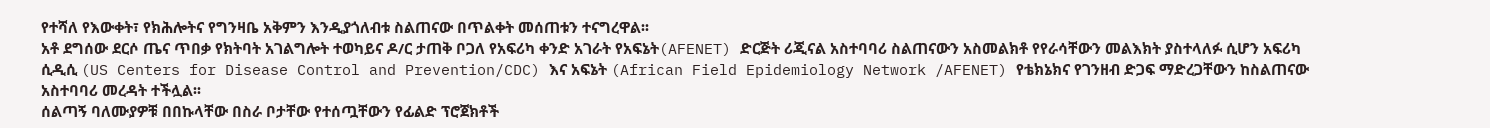የተሻለ የእውቀት፣ የክሕሎትና የግንዛቤ አቅምን እንዲያጎለብቱ ስልጠናው በጥልቀት መሰጠቱን ተናግረዋል፡፡
አቶ ደግሰው ደርሶ ጤና ጥበቃ የክትባት አገልግሎት ተወካይና ዶ/ር ታጠቅ ቦጋለ የአፍሪካ ቀንድ አገራት የአፍኔት(AFENET) ድርጅት ሪጂናል አስተባባሪ ስልጠናውን አስመልክቶ የየራሳቸውን መልእክት ያስተላለፉ ሲሆን አፍሪካ ሲዲሲ (US Centers for Disease Control and Prevention/CDC) እና አፍኔት (African Field Epidemiology Network /AFENET) የቴክኔክና የገንዘብ ድጋፍ ማድረጋቸውን ከስልጠናው አስተባባሪ መረዳት ተችሏል፡፡
ሰልጣኝ ባለሙያዎቹ በበኩላቸው በስራ ቦታቸው የተሰጧቸውን የፊልድ ፕሮጀክቶች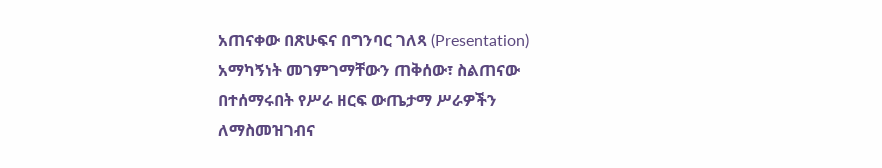አጠናቀው በጽሁፍና በግንባር ገለጻ (Presentation) አማካኝነት መገምገማቸውን ጠቅሰው፣ ስልጠናው በተሰማሩበት የሥራ ዘርፍ ውጤታማ ሥራዎችን ለማስመዝገብና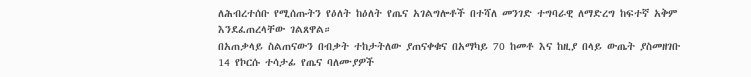ለሕብረተሰቡ የሚሰጡትን የዕለት ከዕለት የጤና አገልግሎቶች በተሻለ መንገድ ተግባራዊ ለማድረግ ከፍተኛ አቅም እንደፈጠረላቸው ገልጸዋል።
በአጠቃላይ ስልጠናውን በብቃት ተከታትለው ያጠናቀቁና በአማካይ 70 ከመቶ እና ከዚያ በላይ ውጤት ያስመዘገቡ 14 የኮርሱ ተሳታፊ የጤና ባለሙያዎች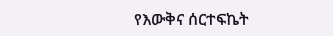የእውቅና ሰርተፍኬት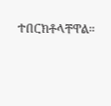ተበርክቶላቸዋል።